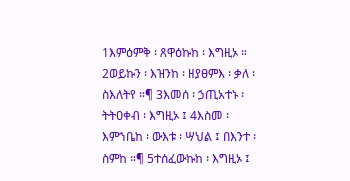1እምዕምቅ ፡ ጸዋዕኩከ ፡ እግዚኦ ። 2ወይኩን ፡ እዝንከ ፡ ዘያፀምእ ፡ ቃለ ፡ ስእለትየ ።¶ 3እመሰ ፡ ኃጢአተኑ ፡ ትትዐቀብ ፡ እግዚኦ ፤ 4እስመ ፡ እምኀቤከ ፡ ውእቱ ፡ ሣህል ፤ በእንተ ፡ ስምከ ።¶ 5ተሰፈውኩከ ፡ እግዚኦ ፤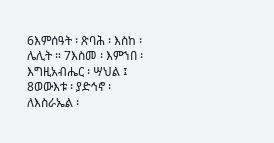6እምሰዓት ፡ ጽባሕ ፡ እስከ ፡ ሌሊት ። 7እስመ ፡ እምኀበ ፡ እግዚአብሔር ፡ ሣህል ፤ 8ወውእቱ ፡ ያድኅኖ ፡ ለእስራኤል ፡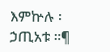እምኵሉ ፡ ኃጢአቱ ።¶